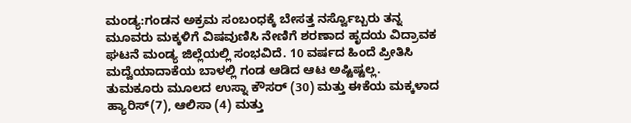ಮಂಡ್ಯ:ಗಂಡನ ಅಕ್ರಮ ಸಂಬಂಧಕ್ಕೆ ಬೇಸತ್ತ ನರ್ಸ್ವೊಬ್ಬರು ತನ್ನ ಮೂವರು ಮಕ್ಕಳಿಗೆ ವಿಷವುಣಿಸಿ ನೇಣಿಗೆ ಶರಣಾದ ಹೃದಯ ವಿದ್ರಾವಕ ಘಟನೆ ಮಂಡ್ಯ ಜಿಲ್ಲೆಯಲ್ಲಿ ಸಂಭವಿದೆ. 10 ವರ್ಷದ ಹಿಂದೆ ಪ್ರೀತಿಸಿ ಮದ್ವೆಯಾದಾಕೆಯ ಬಾಳಲ್ಲಿ ಗಂಡ ಆಡಿದ ಆಟ ಅಷ್ಟಿಷ್ಟಲ್ಲ.
ತುಮಕೂರು ಮೂಲದ ಉಸ್ನಾ ಕೌಸರ್ (30) ಮತ್ತು ಈಕೆಯ ಮಕ್ಕಳಾದ ಹ್ಯಾರಿಸ್(7), ಆಲಿಸಾ (4) ಮತ್ತು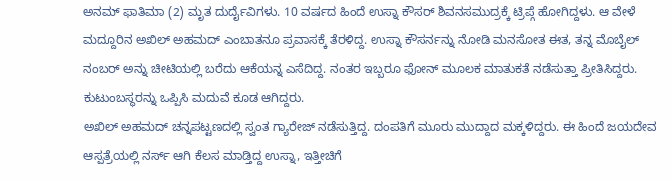ಅನಮ್ ಫಾತಿಮಾ (2) ಮೃತ ದುರ್ದೈವಿಗಳು. 10 ವರ್ಷದ ಹಿಂದೆ ಉಸ್ನಾ ಕೌಸರ್ ಶಿವನಸಮುದ್ರಕ್ಕೆ ಟ್ರಿಪ್ಗೆ ಹೋಗಿದ್ದಳು. ಆ ವೇಳೆ ಮದ್ದೂರಿನ ಅಖಿಲ್ ಅಹಮದ್ ಎಂಬಾತನೂ ಪ್ರವಾಸಕ್ಕೆ ತೆರಳಿದ್ದ. ಉಸ್ನಾ ಕೌಸರ್ನನ್ನು ನೋಡಿ ಮನಸೋತ ಈತ, ತನ್ನ ಮೊಬೈಲ್ ನಂಬರ್ ಅನ್ನು ಚೀಟಿಯಲ್ಲಿ ಬರೆದು ಆಕೆಯನ್ನ ಎಸೆದಿದ್ದ. ನಂತರ ಇಬ್ಬರೂ ಫೋನ್ ಮೂಲಕ ಮಾತುಕತೆ ನಡೆಸುತ್ತಾ ಪ್ರೀತಿಸಿದ್ದರು. ಕುಟುಂಬಸ್ಥರನ್ನು ಒಪ್ಪಿಸಿ ಮದುವೆ ಕೂಡ ಆಗಿದ್ದರು.
ಅಖಿಲ್ ಅಹಮದ್ ಚನ್ನಪಟ್ಟಣದಲ್ಲಿ ಸ್ವಂತ ಗ್ಯಾರೇಜ್ ನಡೆಸುತ್ತಿದ್ದ. ದಂಪತಿಗೆ ಮೂರು ಮುದ್ದಾದ ಮಕ್ಕಳಿದ್ದರು. ಈ ಹಿಂದೆ ಜಯದೇವ ಆಸ್ಪತ್ರೆಯಲ್ಲಿ ನರ್ಸ್ ಆಗಿ ಕೆಲಸ ಮಾಡ್ತಿದ್ದ ಉಸ್ನಾ, ಇತ್ತೀಚಿಗೆ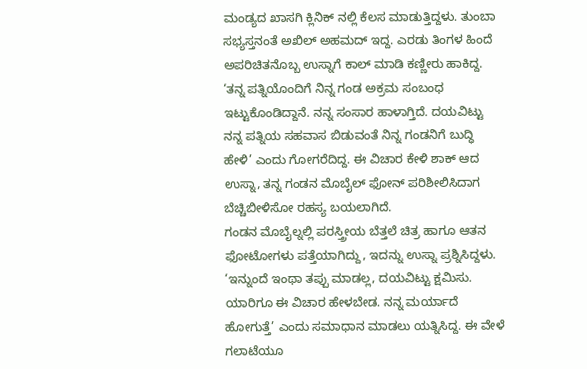ಮಂಡ್ಯದ ಖಾಸಗಿ ಕ್ಲಿನಿಕ್ ನಲ್ಲಿ ಕೆಲಸ ಮಾಡುತ್ತಿದ್ದಳು. ತುಂಬಾ ಸಭ್ಯಸ್ತನಂತೆ ಅಖಿಲ್ ಅಹಮದ್ ಇದ್ದ. ಎರಡು ತಿಂಗಳ ಹಿಂದೆ ಅಪರಿಚಿತನೊಬ್ಬ ಉಸ್ನಾಗೆ ಕಾಲ್ ಮಾಡಿ ಕಣ್ಣೀರು ಹಾಕಿದ್ದ. ‘ತನ್ನ ಪತ್ನಿಯೊಂದಿಗೆ ನಿನ್ನ ಗಂಡ ಅಕ್ರಮ ಸಂಬಂಧ ಇಟ್ಟುಕೊಂಡಿದ್ದಾನೆ. ನನ್ನ ಸಂಸಾರ ಹಾಳಾಗ್ತಿದೆ. ದಯವಿಟ್ಟು ನನ್ನ ಪತ್ನಿಯ ಸಹವಾಸ ಬಿಡುವಂತೆ ನಿನ್ನ ಗಂಡನಿಗೆ ಬುದ್ಧಿ ಹೇಳಿ’ ಎಂದು ಗೋಗರೆದಿದ್ದ. ಈ ವಿಚಾರ ಕೇಳಿ ಶಾಕ್ ಆದ ಉಸ್ನಾ, ತನ್ನ ಗಂಡನ ಮೊಬೈಲ್ ಫೋನ್ ಪರಿಶೀಲಿಸಿದಾಗ ಬೆಚ್ಚಿಬೀಳಿಸೋ ರಹಸ್ಯ ಬಯಲಾಗಿದೆ.
ಗಂಡನ ಮೊಬೈಲ್ನಲ್ಲಿ ಪರಸ್ತ್ರೀಯ ಬೆತ್ತಲೆ ಚಿತ್ರ ಹಾಗೂ ಆತನ ಫೋಟೋಗಳು ಪತ್ತೆಯಾಗಿದ್ದು, ಇದನ್ನು ಉಸ್ನಾ ಪ್ರಶ್ನಿಸಿದ್ದಳು. ‘ಇನ್ನುಂದೆ ಇಂಥಾ ತಪ್ಪು ಮಾಡಲ್ಲ, ದಯವಿಟ್ಟು ಕ್ಷಮಿಸು. ಯಾರಿಗೂ ಈ ವಿಚಾರ ಹೇಳಬೇಡ. ನನ್ನ ಮರ್ಯಾದೆ ಹೋಗುತ್ತೆ’ ಎಂದು ಸಮಾಧಾನ ಮಾಡಲು ಯತ್ನಿಸಿದ್ದ. ಈ ವೇಳೆ ಗಲಾಟೆಯೂ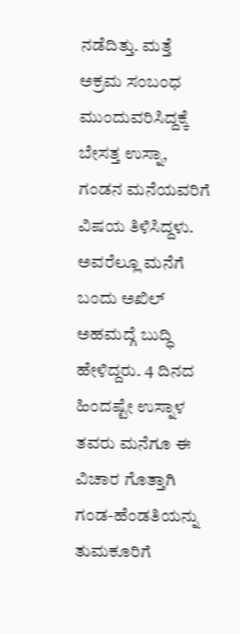ನಡೆದಿತ್ತು. ಮತ್ತೆ ಅಕ್ರಮ ಸಂಬಂಧ ಮುಂದುವರಿಸಿದ್ದಕ್ಕೆ ಬೇಸತ್ತ ಉಸ್ನಾ, ಗಂಡನ ಮನೆಯವರಿಗೆ ವಿಷಯ ತಿಳಿಸಿದ್ದಳು. ಅವರೆಲ್ಲೂ ಮನೆಗೆ ಬಂದು ಅಖಿಲ್ ಅಹಮದ್ಗೆ ಬುದ್ಧಿ ಹೇಳಿದ್ದರು. 4 ದಿನದ ಹಿಂದಷ್ಟೇ ಉಸ್ನಾಳ ತವರು ಮನೆಗೂ ಈ ವಿಚಾರ ಗೊತ್ತಾಗಿ ಗಂಡ-ಹೆಂಡತಿಯನ್ನು ತುಮಕೂರಿಗೆ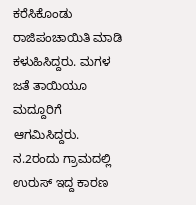ಕರೆಸಿಕೊಂಡು ರಾಜಿಪಂಚಾಯಿತಿ ಮಾಡಿ ಕಳುಹಿಸಿದ್ದರು. ಮಗಳ ಜತೆ ತಾಯಿಯೂ ಮದ್ದೂರಿಗೆ ಆಗಮಿಸಿದ್ದರು.
ನ.2ರಂದು ಗ್ರಾಮದಲ್ಲಿ ಉರುಸ್ ಇದ್ದ ಕಾರಣ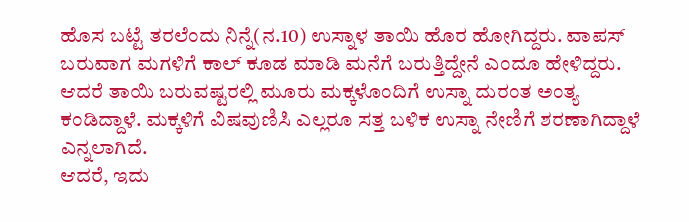ಹೊಸ ಬಟ್ಟೆ ತರಲೆಂದು ನಿನ್ನೆ(ನ.10) ಉಸ್ನಾಳ ತಾಯಿ ಹೊರ ಹೋಗಿದ್ದರು. ವಾಪಸ್ ಬರುವಾಗ ಮಗಳಿಗೆ ಕಾಲ್ ಕೂಡ ಮಾಡಿ ಮನೆಗೆ ಬರುತ್ತಿದ್ದೇನೆ ಎಂದೂ ಹೇಳಿದ್ದರು. ಆದರೆ ತಾಯಿ ಬರುವಷ್ಟರಲ್ಲಿ ಮೂರು ಮಕ್ಕಳೊಂದಿಗೆ ಉಸ್ನಾ ದುರಂತ ಅಂತ್ಯ ಕಂಡಿದ್ದಾಳೆ. ಮಕ್ಕಳಿಗೆ ವಿಷವುಣಿಸಿ ಎಲ್ಲರೂ ಸತ್ತ ಬಳಿಕ ಉಸ್ನಾ ನೇಣಿಗೆ ಶರಣಾಗಿದ್ದಾಳೆ ಎನ್ನಲಾಗಿದೆ.
ಆದರೆ, ಇದು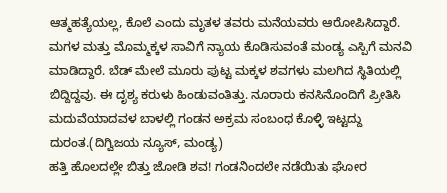ಆತ್ಮಹತ್ಯೆಯಲ್ಲ, ಕೊಲೆ ಎಂದು ಮೃತಳ ತವರು ಮನೆಯವರು ಆರೋಪಿಸಿದ್ದಾರೆ. ಮಗಳ ಮತ್ತು ಮೊಮ್ಮಕ್ಕಳ ಸಾವಿಗೆ ನ್ಯಾಯ ಕೊಡಿಸುವಂತೆ ಮಂಡ್ಯ ಎಸ್ಪಿಗೆ ಮನವಿ ಮಾಡಿದ್ದಾರೆ. ಬೆಡ್ ಮೇಲೆ ಮೂರು ಪುಟ್ಟ ಮಕ್ಕಳ ಶವಗಳು ಮಲಗಿದ ಸ್ಥಿತಿಯಲ್ಲಿ ಬಿದ್ದಿದ್ದವು. ಈ ದೃಶ್ಯ ಕರುಳು ಹಿಂಡುವಂತಿತ್ತು. ನೂರಾರು ಕನಸಿನೊಂದಿಗೆ ಪ್ರೀತಿಸಿ ಮದುವೆಯಾದವಳ ಬಾಳಲ್ಲಿ ಗಂಡನ ಅಕ್ರಮ ಸಂಬಂಧ ಕೊಳ್ಳಿ ಇಟ್ಟದ್ದು ದುರಂತ.(ದಿಗ್ವಿಜಯ ನ್ಯೂಸ್, ಮಂಡ್ಯ)
ಹತ್ತಿ ಹೊಲದಲ್ಲೇ ಬಿತ್ತು ಜೋಡಿ ಶವ! ಗಂಡನಿಂದಲೇ ನಡೆಯಿತು ಘೋರ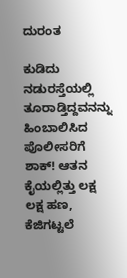ದುರಂತ

ಕುಡಿದು ನಡುರಸ್ತೆಯಲ್ಲಿ ತೂರಾಡ್ತಿದ್ದವನನ್ನು ಹಿಂಬಾಲಿಸಿದ ಪೊಲೀಸರಿಗೆ ಶಾಕ್! ಆತನ ಕೈಯಲ್ಲಿತ್ತು ಲಕ್ಷ ಲಕ್ಷ ಹಣ, ಕೆಜಿಗಟ್ಟಲೆ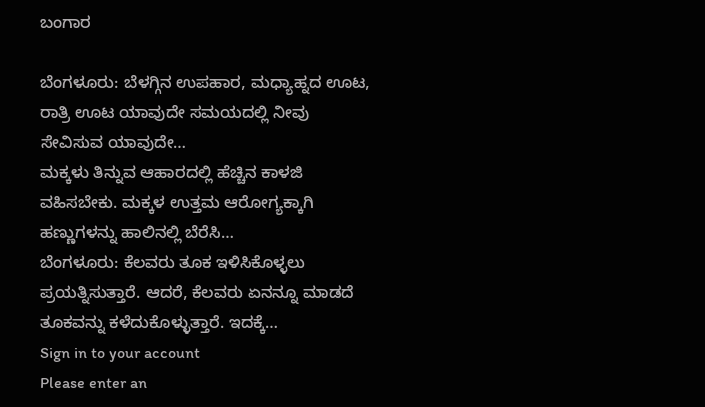ಬಂಗಾರ

ಬೆಂಗಳೂರು: ಬೆಳಗ್ಗಿನ ಉಪಹಾರ, ಮಧ್ಯಾಹ್ನದ ಊಟ, ರಾತ್ರಿ ಊಟ ಯಾವುದೇ ಸಮಯದಲ್ಲಿ ನೀವು ಸೇವಿಸುವ ಯಾವುದೇ…
ಮಕ್ಕಳು ತಿನ್ನುವ ಆಹಾರದಲ್ಲಿ ಹೆಚ್ಚಿನ ಕಾಳಜಿ ವಹಿಸಬೇಕು. ಮಕ್ಕಳ ಉತ್ತಮ ಆರೋಗ್ಯಕ್ಕಾಗಿ ಹಣ್ಣುಗಳನ್ನು ಹಾಲಿನಲ್ಲಿ ಬೆರೆಸಿ…
ಬೆಂಗಳೂರು: ಕೆಲವರು ತೂಕ ಇಳಿಸಿಕೊಳ್ಳಲು ಪ್ರಯತ್ನಿಸುತ್ತಾರೆ. ಆದರೆ, ಕೆಲವರು ಏನನ್ನೂ ಮಾಡದೆ ತೂಕವನ್ನು ಕಳೆದುಕೊಳ್ಳುತ್ತಾರೆ. ಇದಕ್ಕೆ…
Sign in to your account
Please enter an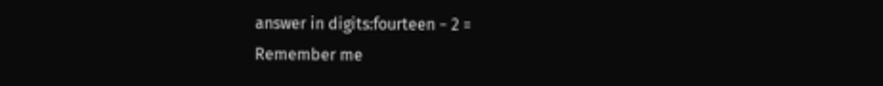answer in digits:fourteen − 2 =
Remember me